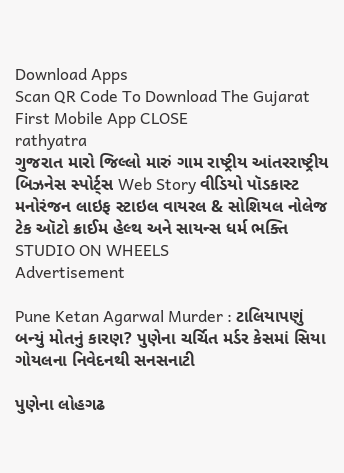Download Apps
Scan QR Code To Download The Gujarat First Mobile App CLOSE
rathyatra
ગુજરાત મારો જિલ્લો મારું ગામ રાષ્ટ્રીય આંતરરાષ્ટ્રીય બિઝનેસ સ્પોર્ટ્સ Web Story વીડિયો પૉડકાસ્ટ મનોરંજન લાઇફ સ્ટાઇલ વાયરલ & સોશિયલ નોલેજ ટેક ઑટો ક્રાઈમ હેલ્થ અને સાયન્સ ધર્મ ભક્તિ STUDIO ON WHEELS
Advertisement

Pune Ketan Agarwal Murder : ટાલિયાપણું બન્યું મોતનું કારણ? પુણેના ચર્ચિત મર્ડર કેસમાં સિયા ગોયલના નિવેદનથી સનસનાટી

પુણેના લોહગઢ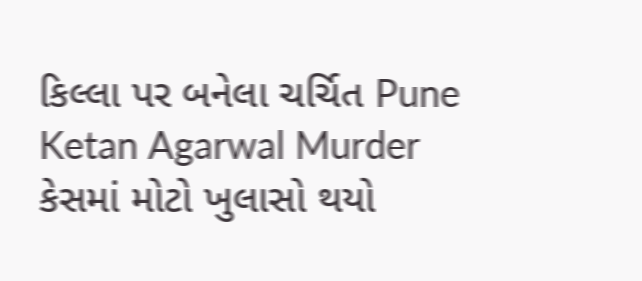કિલ્લા પર બનેલા ચર્ચિત Pune Ketan Agarwal Murder કેસમાં મોટો ખુલાસો થયો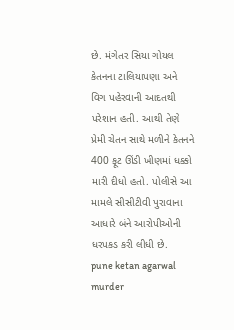છે. મંગેતર સિયા ગોયલ કેતનના ટાલિયાપણા અને વિગ પહેરવાની આદતથી પરેશાન હતી. આથી તેણે પ્રેમી ચેતન સાથે મળીને કેતનને 400 ફૂટ ઊંડી ખીણમાં ધક્કો મારી દીધો હતો. પોલીસે આ મામલે સીસીટીવી પુરાવાના આધારે બંને આરોપીઓની ધરપકડ કરી લીધી છે.
pune ketan agarwal murder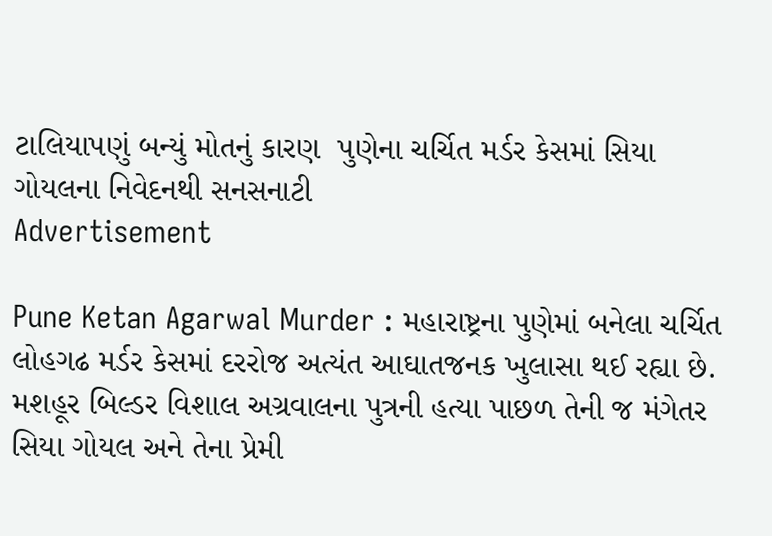ટાલિયાપણું બન્યું મોતનું કારણ  પુણેના ચર્ચિત મર્ડર કેસમાં સિયા ગોયલના નિવેદનથી સનસનાટી
Advertisement

Pune Ketan Agarwal Murder : મહારાષ્ટ્રના પુણેમાં બનેલા ચર્ચિત લોહગઢ મર્ડર કેસમાં દરરોજ અત્યંત આઘાતજનક ખુલાસા થઈ રહ્યા છે. મશહૂર બિલ્ડર વિશાલ અગ્રવાલના પુત્રની હત્યા પાછળ તેની જ મંગેતર સિયા ગોયલ અને તેના પ્રેમી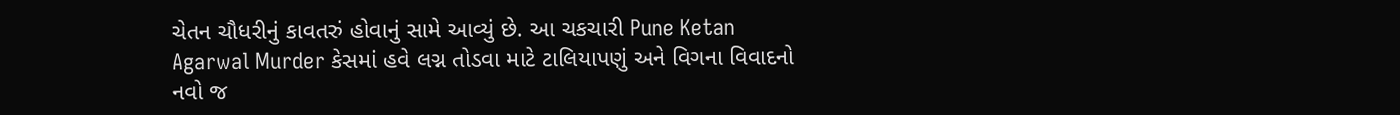ચેતન ચૌધરીનું કાવતરું હોવાનું સામે આવ્યું છે. આ ચકચારી Pune Ketan Agarwal Murder કેસમાં હવે લગ્ન તોડવા માટે ટાલિયાપણું અને વિગના વિવાદનો નવો જ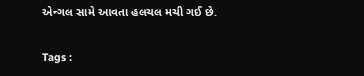એન્ગલ સામે આવતા હલચલ મચી ગઈ છે.

Tags :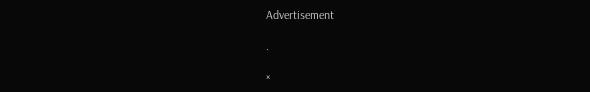Advertisement

.

×